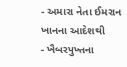- અમારા નેતા ઈમરાન ખાનના આદેશથી
- ખૈબરપુખ્તના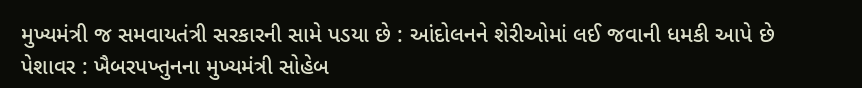મુખ્યમંત્રી જ સમવાયતંત્રી સરકારની સામે પડયા છે : આંદોલનને શેરીઓમાં લઈ જવાની ધમકી આપે છે
પેશાવર : ખૈબરપખ્તુનના મુખ્યમંત્રી સોહેબ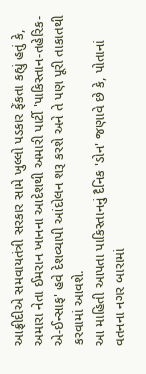આફ્રીદીએ સમવાયતંત્રી સરકાર સામે ખુલ્લો પડકાર ફેંકતા કહ્યું હતું કે, અમારા નેતા ઈમરાન ખાનના આદેશથી અમારી પાર્ટી 'પાકિસ્તાન-તહેરિક-એ-ઈન્સાફ' હવે દેશવ્યાપી આંદોલન શરૂ કરશે અને તે પણ પૂરી તાકાતથી કરવામાં આવશે.
આ માહિતી આપતા પાકિસ્તાનનું દૈનિક 'ડોન' જણાવે છે કે, પોતાનાં વતનના નગર બારામાં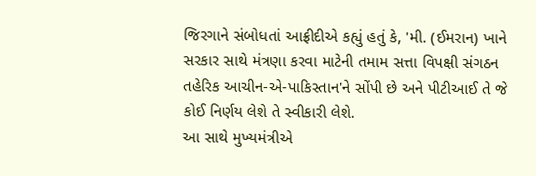જિરગાને સંબોધતાં આફ્રીદીએ કહ્યું હતું કે, 'મી. (ઈમરાન) ખાને સરકાર સાથે મંત્રણા કરવા માટેની તમામ સત્તા વિપક્ષી સંગઠન તહેરિક આચીન-એ-પાકિસ્તાન'ને સોંપી છે અને પીટીઆઈ તે જે કોઈ નિર્ણય લેશે તે સ્વીકારી લેશે.
આ સાથે મુખ્યમંત્રીએ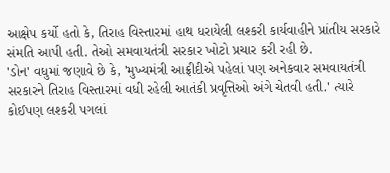આક્ષેપ કર્યો હતો કે, તિરાહ વિસ્તારમાં હાથ ધરાયેલી લશ્કરી કાર્યવાહીને પ્રાંતીય સરકારે સંમતિ આપી હતી. તેઓ સમવાયતંત્રી સરકાર ખોટો પ્રચાર કરી રહી છે.
'ડોન' વધુમાં જણાવે છે કે, 'મુખ્યમંત્રી આફ્રીદીએ પહેલાં પણ અનેકવાર સમવાયતંત્રી સરકારને તિરાહ વિસ્તારમાં વધી રહેલી આતંકી પ્રવૃત્તિઓ અંગે ચેતવી હતી.' ત્યારે કોઈપણ લશ્કરી પગલાં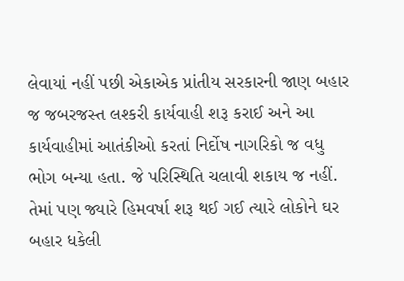લેવાયાં નહીં પછી એકાએક પ્રાંતીય સરકારની જાણ બહાર જ જબરજસ્ત લશ્કરી કાર્યવાહી શરૂ કરાઈ અને આ કાર્યવાહીમાં આતંકીઓ કરતાં નિર્દોષ નાગરિકો જ વધુ ભોગ બન્યા હતા. જે પરિસ્થિતિ ચલાવી શકાય જ નહીં. તેમાં પણ જ્યારે હિમવર્ષા શરૂ થઈ ગઈ ત્યારે લોકોને ઘર બહાર ધકેલી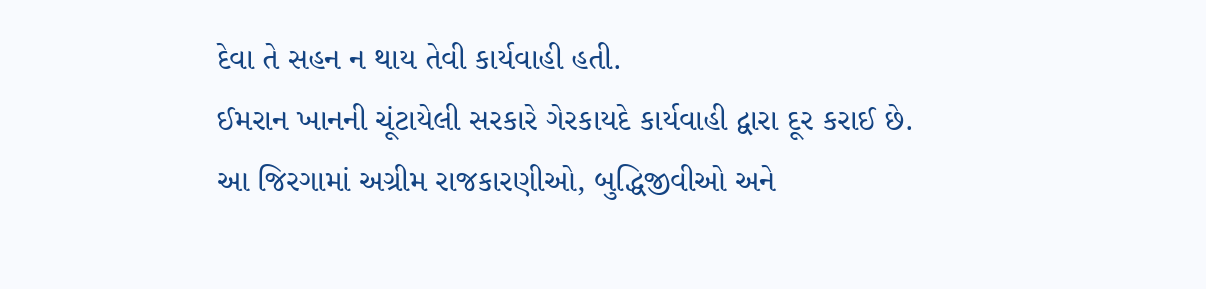દેવા તે સહન ન થાય તેવી કાર્યવાહી હતી.
ઈમરાન ખાનની ચૂંટાયેલી સરકારે ગેરકાયદે કાર્યવાહી દ્વારા દૂર કરાઈ છે.
આ જિરગામાં અગ્રીમ રાજકારણીઓ, બુદ્ધિજીવીઓ અને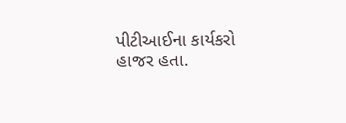પીટીઆઈના કાર્યકરો હાજર હતા.